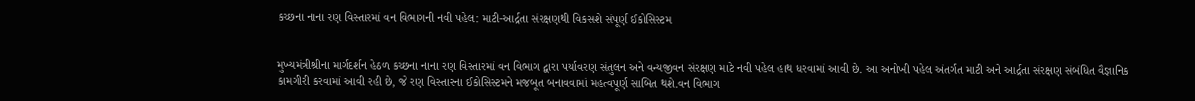કચ્છના નાના રણ વિસ્તારમાં વન વિભાગની નવી પહેલ: માટી-આર્દ્રતા સંરક્ષણથી વિકસશે સંપૂર્ણ ઈકોસિસ્ટમ


મુખ્યમંત્રીશ્રીના માર્ગદર્શન હેઠળ કચ્છના નાના રણ વિસ્તારમાં વન વિભાગ દ્વારા પર્યાવરણ સંતુલન અને વન્યજીવન સંરક્ષણ માટે નવી પહેલ હાથ ધરવામાં આવી છે. આ અનોખી પહેલ અંતર્ગત માટી અને આર્દ્રતા સંરક્ષણ સંબંધિત વૈજ્ઞાનિક કામગીરી કરવામાં આવી રહી છે, જે રણ વિસ્તારના ઈકોસિસ્ટમને મજબૂત બનાવવામાં મહત્વપૂર્ણ સાબિત થશે.વન વિભાગ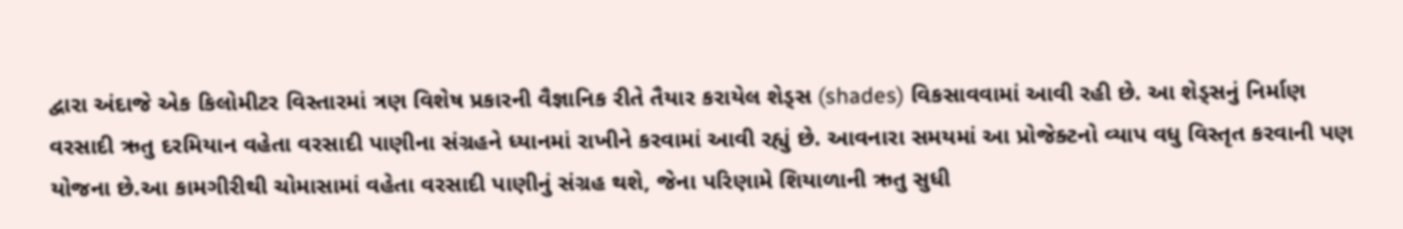દ્વારા અંદાજે એક કિલોમીટર વિસ્તારમાં ત્રણ વિશેષ પ્રકારની વૈજ્ઞાનિક રીતે તૈયાર કરાયેલ શેડ્સ (shades) વિકસાવવામાં આવી રહી છે. આ શેડ્સનું નિર્માણ વરસાદી ઋતુ દરમિયાન વહેતા વરસાદી પાણીના સંગ્રહને ધ્યાનમાં રાખીને કરવામાં આવી રહ્યું છે. આવનારા સમયમાં આ પ્રોજેક્ટનો વ્યાપ વધુ વિસ્તૃત કરવાની પણ યોજના છે.આ કામગીરીથી ચોમાસામાં વહેતા વરસાદી પાણીનું સંગ્રહ થશે, જેના પરિણામે શિયાળાની ઋતુ સુધી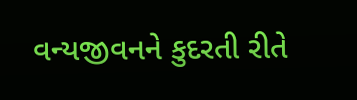વન્યજીવનને કુદરતી રીતે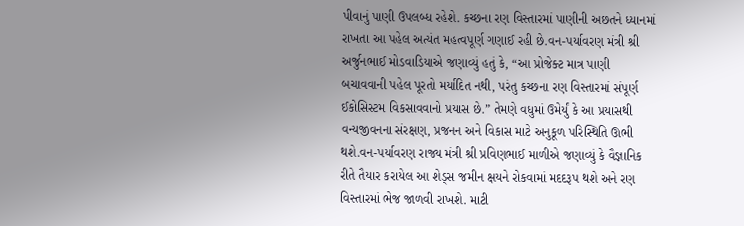પીવાનું પાણી ઉપલબ્ધ રહેશે. કચ્છના રણ વિસ્તારમાં પાણીની અછતને ધ્યાનમાં રાખતા આ પહેલ અત્યંત મહત્વપૂર્ણ ગણાઈ રહી છે.વન-પર્યાવરણ મંત્રી શ્રી અર્જુનભાઈ મોડવાડિયાએ જણાવ્યું હતું કે, “આ પ્રોજેક્ટ માત્ર પાણી બચાવવાની પહેલ પૂરતો મર્યાદિત નથી, પરંતુ કચ્છના રણ વિસ્તારમાં સંપૂર્ણ ઈકોસિસ્ટમ વિકસાવવાનો પ્રયાસ છે.” તેમણે વધુમાં ઉમેર્યું કે આ પ્રયાસથી વન્યજીવનના સંરક્ષણ, પ્રજનન અને વિકાસ માટે અનુકૂળ પરિસ્થિતિ ઊભી થશે.વન-પર્યાવરણ રાજ્ય મંત્રી શ્રી પ્રવિણભાઈ માળીએ જણાવ્યું કે વૈજ્ઞાનિક રીતે તૈયાર કરાયેલ આ શેડ્સ જમીન ક્ષયને રોકવામાં મદદરૂપ થશે અને રણ વિસ્તારમાં ભેજ જાળવી રાખશે. માટી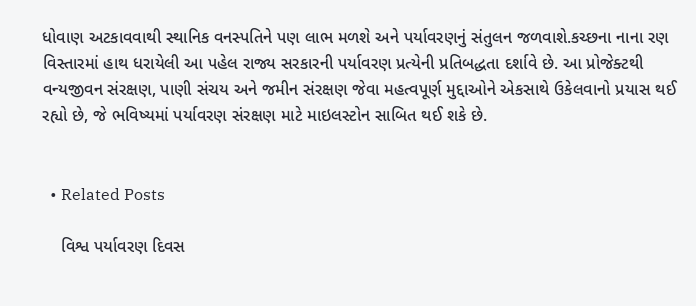ધોવાણ અટકાવવાથી સ્થાનિક વનસ્પતિને પણ લાભ મળશે અને પર્યાવરણનું સંતુલન જળવાશે.કચ્છના નાના રણ વિસ્તારમાં હાથ ધરાયેલી આ પહેલ રાજ્ય સરકારની પર્યાવરણ પ્રત્યેની પ્રતિબદ્ધતા દર્શાવે છે. આ પ્રોજેક્ટથી વન્યજીવન સંરક્ષણ, પાણી સંચય અને જમીન સંરક્ષણ જેવા મહત્વપૂર્ણ મુદ્દાઓને એકસાથે ઉકેલવાનો પ્રયાસ થઈ રહ્યો છે, જે ભવિષ્યમાં પર્યાવરણ સંરક્ષણ માટે માઇલસ્ટોન સાબિત થઈ શકે છે.


  • Related Posts

    વિશ્વ પર્યાવરણ દિવસ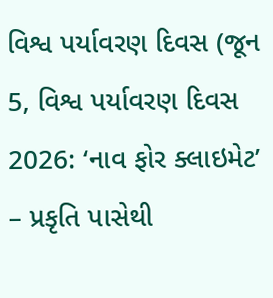વિશ્વ પર્યાવરણ દિવસ (જૂન 5, વિશ્વ પર્યાવરણ દિવસ 2026: ‘નાવ ફોર ક્લાઇમેટ’ – પ્રકૃતિ પાસેથી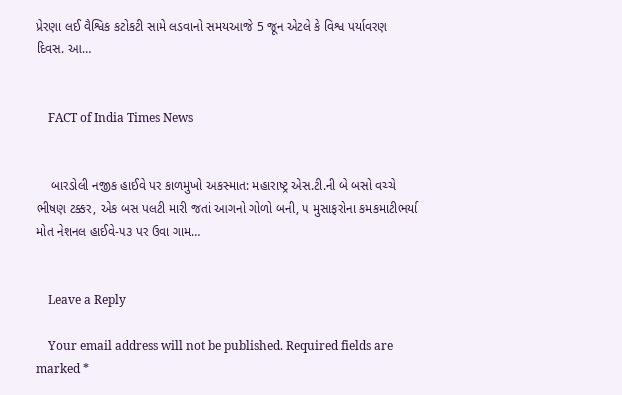પ્રેરણા લઈ વૈશ્વિક કટોકટી સામે લડવાનો સમયઆજે 5 જૂન એટલે કે વિશ્વ પર્યાવરણ દિવસ. આ…


    FACT of India Times News


    બારડોલી નજીક હાઈવે પર કાળમુખો અકસ્માત: મહારાષ્ટ્ર એસ.ટી.ની બે બસો વચ્ચે ભીષણ ટક્કર, એક બસ પલટી મારી જતાં આગનો ગોળો બની, ૫ મુસાફરોના કમકમાટીભર્યા મોત નેશનલ હાઈવે-૫૩ પર ઉવા ગામ…


    Leave a Reply

    Your email address will not be published. Required fields are marked *